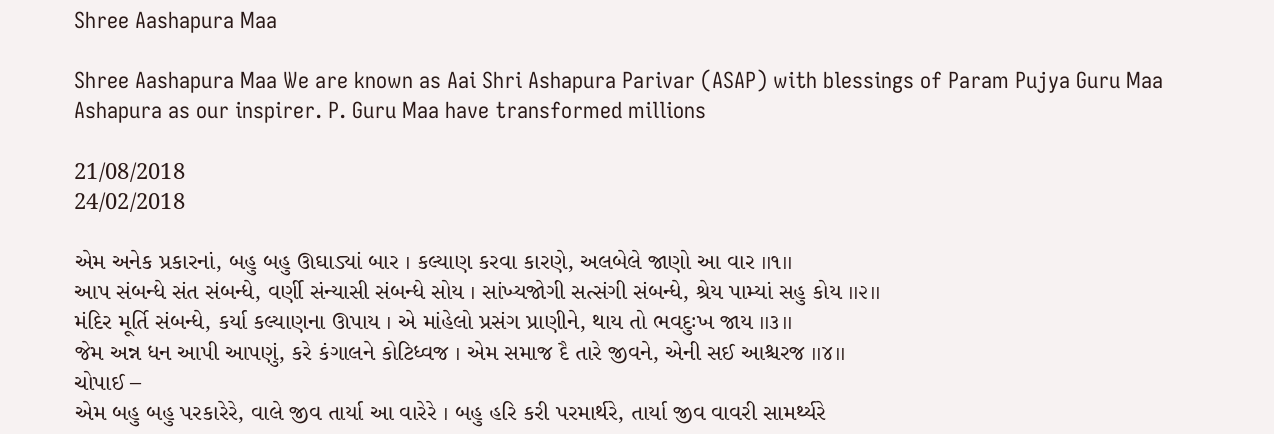Shree Aashapura Maa

Shree Aashapura Maa We are known as Aai Shri Ashapura Parivar (ASAP) with blessings of Param Pujya Guru Maa Ashapura as our inspirer. P. Guru Maa have transformed millions

21/08/2018
24/02/2018

એમ અનેક પ્રકારનાં, બહુ બહુ ઊઘાડ્યાં બાર । કલ્યાણ કરવા કારણે, અલબેલે જાણો આ વાર ।।૧।।
આપ સંબન્ધે સંત સંબન્ધે, વર્ણી સંન્યાસી સંબન્ધે સોય । સાંખ્યજોગી સત્સંગી સંબન્ધે, શ્રેય પામ્યાં સહુ કોય ।।૨।।
મંદિર મૂર્તિ સંબન્ધે, કર્યા કલ્યાણના ઊપાય । એ માંહેલો પ્રસંગ પ્રાણીને, થાય તો ભવદુઃખ જાય ।।૩।।
જેમ અન્ન ધન આપી આપણું, કરે કંગાલને કોટિધ્વજ । એમ સમાજ દૈ તારે જીવને, એની સઈ આશ્ચરજ ।।૪।।
ચોપાઈ –
એમ બહુ બહુ પરકારેરે, વાલે જીવ તાર્યા આ વારેરે । બહુ હરિ કરી પરમાર્થરે, તાર્યા જીવ વાવરી સામર્થ્યરે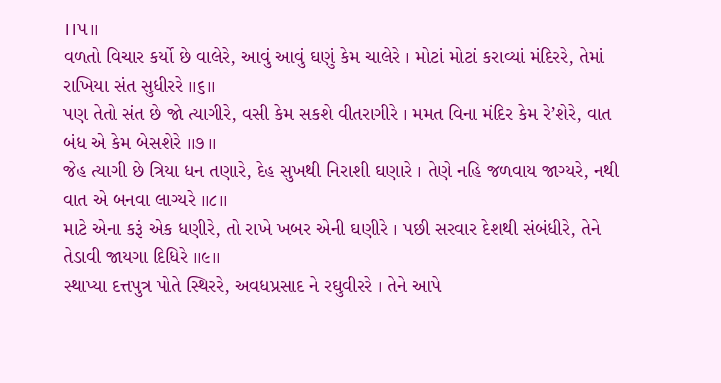।।૫।।
વળતો વિચાર કર્યો છે વાલેરે, આવું આવું ઘણું કેમ ચાલેરે । મોટાં મોટાં કરાવ્યાં મંદિરરે, તેમાં રાખિયા સંત સુધીરરે ।।૬।।
પણ તેતો સંત છે જો ત્યાગીરે, વસી કેમ સકશે વીતરાગીરે । મમત વિના મંદિર કેમ રે’શેરે, વાત બંધ એ કેમ બેસશેરે ।।૭।।
જેહ ત્યાગી છે ત્રિયા ધન તણારે, દેહ સુખથી નિરાશી ઘણારે । તેણે નહિ જળવાય જાગ્યરે, નથી વાત એ બનવા લાગ્યરે ।।૮।।
માટે એના કરૂં એક ધણીરે, તો રાખે ખબર એની ઘણીરે । પછી સરવાર દેશથી સંબંધીરે, તેને તેડાવી જાયગા દિધિરે ।।૯।।
સ્થાપ્યા દત્તપુત્ર પોતે સ્થિરરે, અવધપ્રસાદ ને રઘુવીરરે । તેને આપે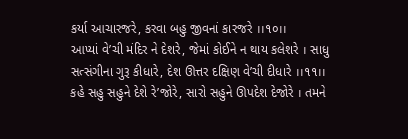કર્યા આચારજરે, કરવા બહુ જીવનાં કારજરે ।।૧૦।।
આપ્યાં વે’ચી મંદિર ને દેશરે, જેમાં કોઈને ન થાય કલેશરે । સાધુ સત્સંગીના ગુરૂ કીધારે, દેશ ઊત્તર દક્ષિણ વે’ચી દીધારે ।।૧૧।।
કહે સહુ સહુને દેશે રે’જોરે, સારો સહુને ઊપદેશ દેજોરે । તમને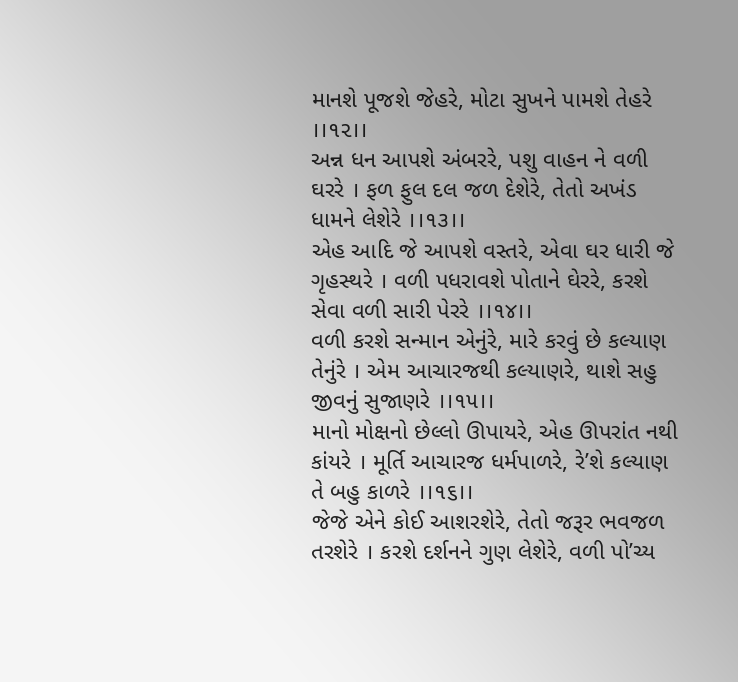માનશે પૂજશે જેહરે, મોટા સુખને પામશે તેહરે ।।૧૨।।
અન્ન ધન આપશે અંબરરે, પશુ વાહન ને વળી ઘરરે । ફળ ફુલ દલ જળ દેશેરે, તેતો અખંડ ધામને લેશેરે ।।૧૩।।
એહ આદિ જે આપશે વસ્તરે, એવા ઘર ધારી જે ગૃહસ્થરે । વળી પધરાવશે પોતાને ઘેરરે, કરશે સેવા વળી સારી પેરરે ।।૧૪।।
વળી કરશે સન્માન એનુંરે, મારે કરવું છે કલ્યાણ તેનુંરે । એમ આચારજથી કલ્યાણરે, થાશે સહુ જીવનું સુજાણરે ।।૧૫।।
માનો મોક્ષનો છેલ્લો ઊપાયરે, એહ ઊપરાંત નથી કાંયરે । મૂર્તિ આચારજ ધર્મપાળરે, રે’શે કલ્યાણ તે બહુ કાળરે ।।૧૬।।
જેજે એને કોઈ આશરશેરે, તેતો જરૂર ભવજળ તરશેરે । કરશે દર્શનને ગુણ લેશેરે, વળી પો’ચ્ય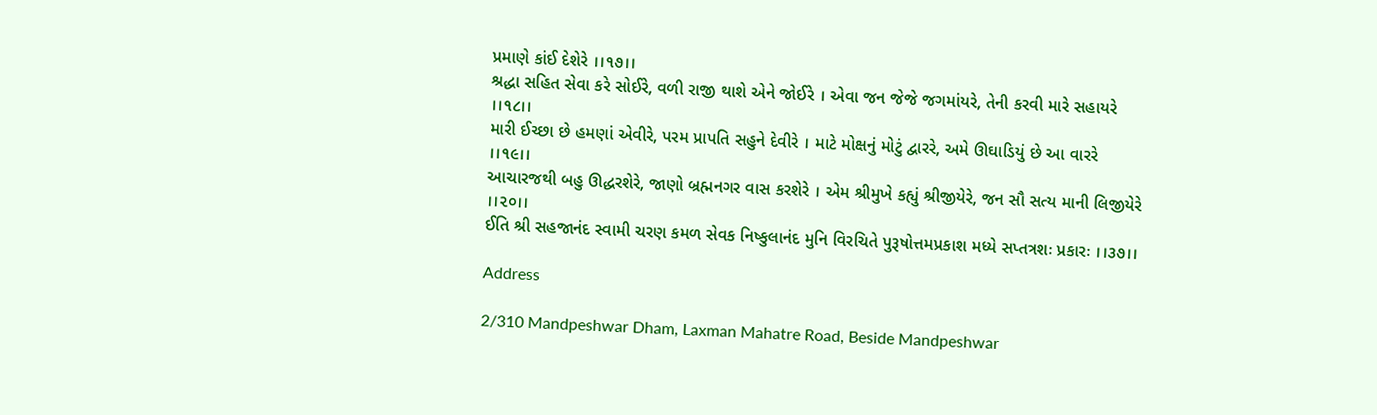પ્રમાણે કાંઈ દેશેરે ।।૧૭।।
શ્રદ્ધા સહિત સેવા કરે સોઈરે, વળી રાજી થાશે એને જોઈરે । એવા જન જેજે જગમાંયરે, તેની કરવી મારે સહાયરે ।।૧૮।।
મારી ઈચ્છા છે હમણાં એવીરે, પરમ પ્રાપતિ સહુને દેવીરે । માટે મોક્ષનું મોટું દ્વારરે, અમે ઊઘાડિયું છે આ વારરે ।।૧૯।।
આચારજથી બહુ ઊદ્ધરશેરે, જાણો બ્રહ્મનગર વાસ કરશેરે । એમ શ્રીમુખે કહ્યું શ્રીજીયેરે, જન સૌ સત્ય માની લિજીયેરે ।।૨૦।।
ઈતિ શ્રી સહજાનંદ સ્વામી ચરણ કમળ સેવક નિષ્કુલાનંદ મુનિ વિરચિતે પુરૂષોત્તમપ્રકાશ મધ્યે સપ્તત્રશઃ પ્રકારઃ ।।૩૭।।

Address

2/310 Mandpeshwar Dham, Laxman Mahatre Road, Beside Mandpeshwar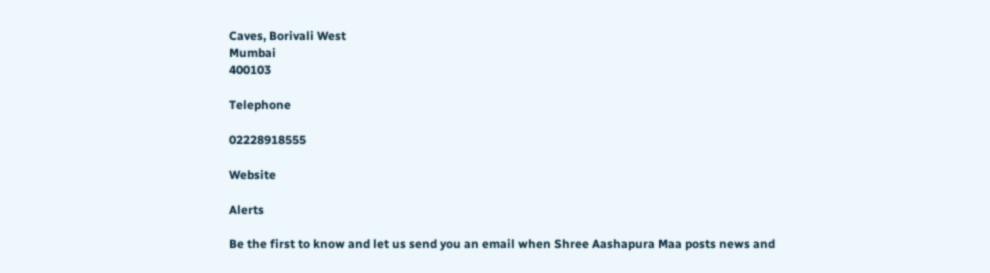Caves, Borivali West
Mumbai
400103

Telephone

02228918555

Website

Alerts

Be the first to know and let us send you an email when Shree Aashapura Maa posts news and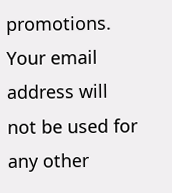promotions. Your email address will not be used for any other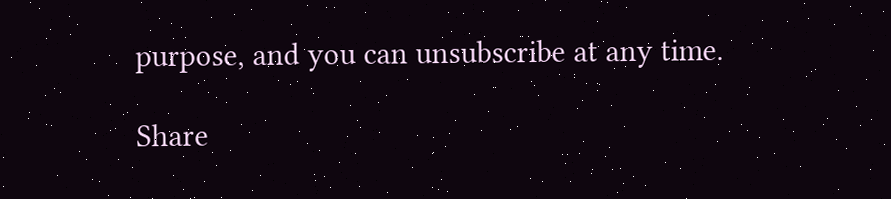purpose, and you can unsubscribe at any time.

Share